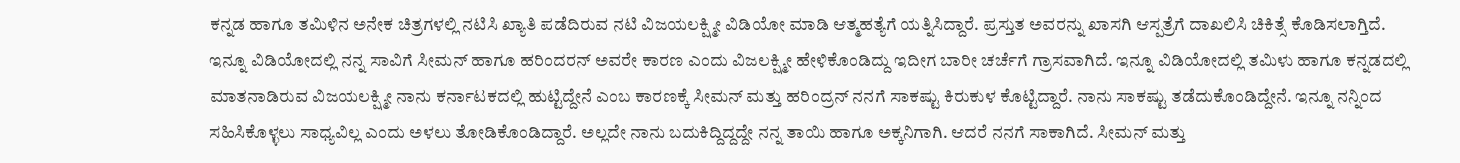ಕನ್ನಡ ಹಾಗೂ ತಮಿಳಿನ ಅನೇಕ ಚಿತ್ರಗಳಲ್ಲಿ ನಟಿಸಿ ಖ್ಯಾತಿ ಪಡೆದಿರುವ ನಟಿ ವಿಜಯಲಕ್ಷ್ಮೀ ವಿಡಿಯೋ ಮಾಡಿ ಆತ್ಮಹತ್ಯೆಗೆ ಯತ್ನಿಸಿದ್ದಾರೆ. ಪ್ರಸ್ತುತ ಅವರನ್ನು ಖಾಸಗಿ ಆಸ್ಪತ್ರೆಗೆ ದಾಖಲಿಸಿ ಚಿಕಿತ್ಸೆ ಕೊಡಿಸಲಾಗ್ತಿದೆ. ಇನ್ನೂ ವಿಡಿಯೋದಲ್ಲಿ ನನ್ನ ಸಾವಿಗೆ ಸೀಮನ್ ಹಾಗೂ ಹರಿಂದರನ್ ಅವರೇ ಕಾರಣ ಎಂದು ವಿಜಲಕ್ಷ್ಮೀ ಹೇಳಿಕೊಂಡಿದ್ದು ಇದೀಗ ಬಾರೀ ಚರ್ಚೆಗೆ ಗ್ರಾಸವಾಗಿದೆ. ಇನ್ನೂ ವಿಡಿಯೋದಲ್ಲಿ ತಮಿಳು ಹಾಗೂ ಕನ್ನಡದಲ್ಲಿ ಮಾತನಾಡಿರುವ ವಿಜಯಲಕ್ಷ್ಮೀ ನಾನು ಕರ್ನಾಟಕದಲ್ಲಿ ಹುಟ್ಟಿದ್ದೇನೆ ಎಂಬ ಕಾರಣಕ್ಕೆ ಸೀಮನ್ ಮತ್ತು ಹರಿಂದ್ರನ್ ನನಗೆ ಸಾಕಷ್ಟು ಕಿರುಕುಳ ಕೊಟ್ಟಿದ್ದಾರೆ. ನಾನು ಸಾಕಷ್ಟು ತಡೆದುಕೊಂಡಿದ್ದೇನೆ. ಇನ್ನೂ ನನ್ನಿಂದ ಸಹಿಸಿಕೊಳ್ಳಲು ಸಾಧ್ಯವಿಲ್ಲ ಎಂದು ಅಳಲು ತೋಡಿಕೊಂಡಿದ್ದಾರೆ. ಅಲ್ಲದೇ ನಾನು ಬದುಕಿದ್ದಿದ್ದದ್ದೇ ನನ್ನ ತಾಯಿ ಹಾಗೂ ಅಕ್ಕನಿಗಾಗಿ. ಆದರೆ ನನಗೆ ಸಾಕಾಗಿದೆ. ಸೀಮನ್ ಮತ್ತು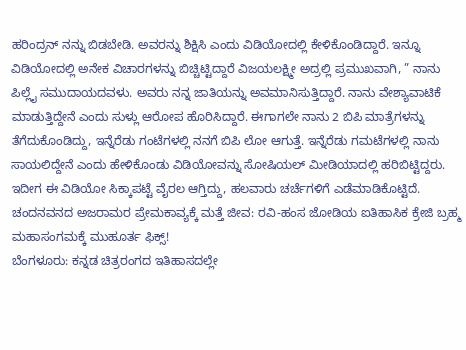ಹರಿಂದ್ರನ್ ನನ್ನು ಬಿಡಬೇಡಿ. ಅವರನ್ನು ಶಿಕ್ಷಿಸಿ ಎಂದು ವಿಡಿಯೋದಲ್ಲಿ ಕೇಳಿಕೊಂಡಿದ್ದಾರೆ. ಇನ್ನೂ ವಿಡಿಯೋದಲ್ಲಿ ಅನೇಕ ವಿಚಾರಗಳನ್ನು ಬಿಚ್ಚಿಟ್ಟಿದ್ದಾರೆ ವಿಜಯಲಕ್ಷ್ಮೀ ಅದ್ರಲ್ಲಿ ಪ್ರಮುಖವಾಗಿ, ” ನಾನು ಪಿಲ್ಲೈ ಸಮುದಾಯದವಳು. ಅವರು ನನ್ನ ಜಾತಿಯನ್ನು ಅವಮಾನಿಸುತ್ತಿದ್ದಾರೆ. ನಾನು ವೇಶ್ಯಾವಾಟಿಕೆ ಮಾಡುತ್ತಿದ್ದೇನೆ ಎಂದು ಸುಳ್ಲು ಆರೋಪ ಹೊರಿಸಿದ್ದಾರೆ. ಈಗಾಗಲೇ ನಾನು 2 ಬಿಪಿ ಮಾತ್ರೆಗಳನ್ನು ತೆಗೆದುಕೊಂಡಿದ್ದು, ಇನ್ನೆರೆಡು ಗಂಟೆಗಳಲ್ಲಿ ನನಗೆ ಬಿಪಿ ಲೋ ಆಗುತ್ತೆ. ಇನ್ನೆರೆಡು ಗಮಟೆಗಳಲ್ಲಿ ನಾನು ಸಾಯಲಿದ್ದೇನೆ ಎಂದು ಹೇಳಿಕೊಂಡು ವಿಡಿಯೋವನ್ನು ಸೋಷಿಯಲ್ ಮೀಡಿಯಾದಲ್ಲಿ ಹರಿಬಿಟ್ಟಿದ್ದರು. ಇದೀಗ ಈ ವಿಡಿಯೋ ಸಿಕ್ಕಾಪಟ್ಟೆ ವೈರಲ ಆಗ್ತಿದ್ದು, ಹಲವಾರು ಚರ್ಚೆಗಳಿಗೆ ಎಡೆಮಾಡಿಕೊಟ್ಟಿದೆ.
ಚಂದನವನದ ಅಜರಾಮರ ಪ್ರೇಮಕಾವ್ಯಕ್ಕೆ ಮತ್ತೆ ಜೀವ: ರವಿ-ಹಂಸ ಜೋಡಿಯ ಐತಿಹಾಸಿಕ ಕ್ರೇಜಿ ಬ್ರಹ್ಮ ಮಹಾಸಂಗಮಕ್ಕೆ ಮುಹೂರ್ತ ಫಿಕ್ಸ್!
ಬೆಂಗಳೂರು: ಕನ್ನಡ ಚಿತ್ರರಂಗದ ಇತಿಹಾಸದಲ್ಲೇ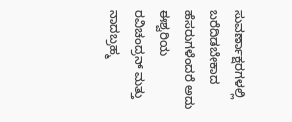ಸುವರ್ಣಾಕ್ಷರಗಳಲ್ಲಿ ಬರೆದಿಡಬೇಕಾದ ಹೆಸರುಗಳೆಂದರೆ ಅದು ಈಶ್ವರಿಯ ರವಿಚಂದ್ರನ್ ಮತ್ತು ನಾದಬ್ರಹ್ಮ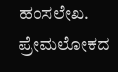ಹಂಸಲೇಖ. ಪ್ರೇಮಲೋಕದ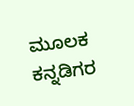ಮೂಲಕ ಕನ್ನಡಿಗರ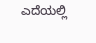ಎದೆಯಲ್ಲಿ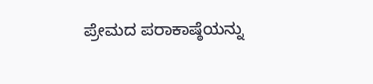ಪ್ರೇಮದ ಪರಾಕಾಷ್ಠೆಯನ್ನು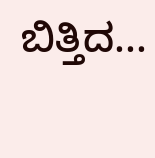ಬಿತ್ತಿದ...